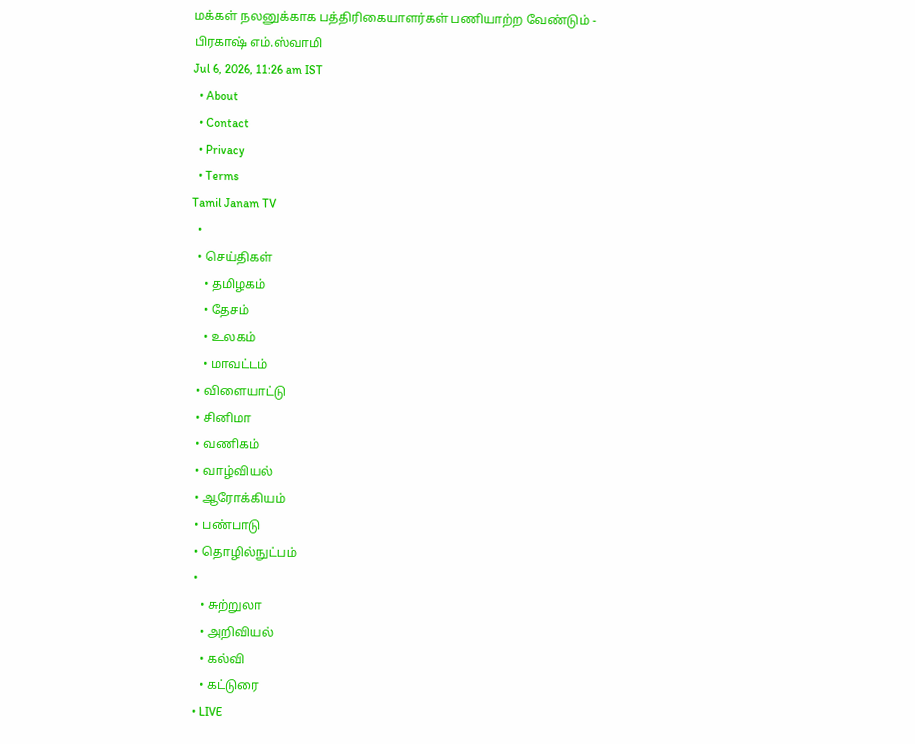மக்கள் நலனுக்காக பத்திரிகையாளர்கள் பணியாற்ற வேண்டும் - பிரகாஷ் எம்.ஸ்வாமி
Jul 6, 2026, 11:26 am IST
  • About
  • Contact
  • Privacy
  • Terms
Tamil Janam TV
  •
  • செய்திகள்
    • தமிழகம்
    • தேசம்
    • உலகம்
    • மாவட்டம்
  • விளையாட்டு
  • சினிமா
  • வணிகம்
  • வாழ்வியல்
  • ஆரோக்கியம்
  • பண்பாடு
  • தொழில்நுட்பம்
  •
    • சுற்றுலா
    • அறிவியல்
    • கல்வி
    • கட்டுரை
  • LIVE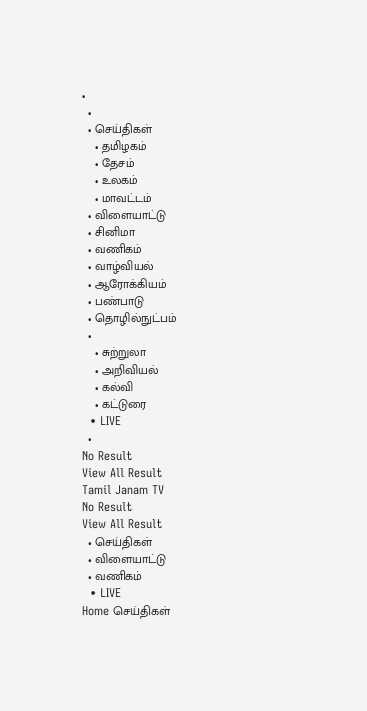•
  •
  • செய்திகள்
    • தமிழகம்
    • தேசம்
    • உலகம்
    • மாவட்டம்
  • விளையாட்டு
  • சினிமா
  • வணிகம்
  • வாழ்வியல்
  • ஆரோக்கியம்
  • பண்பாடு
  • தொழில்நுட்பம்
  •
    • சுற்றுலா
    • அறிவியல்
    • கல்வி
    • கட்டுரை
  • LIVE
  •
No Result
View All Result
Tamil Janam TV
No Result
View All Result
  • செய்திகள்
  • விளையாட்டு
  • வணிகம்
  • LIVE
Home செய்திகள்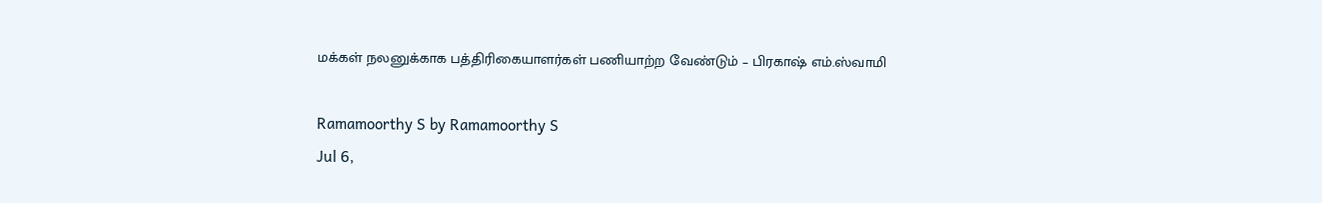மக்கள் நலனுக்காக பத்திரிகையாளர்கள் பணியாற்ற வேண்டும் – பிரகாஷ் எம்.ஸ்வாமி

Ramamoorthy S by Ramamoorthy S
Jul 6,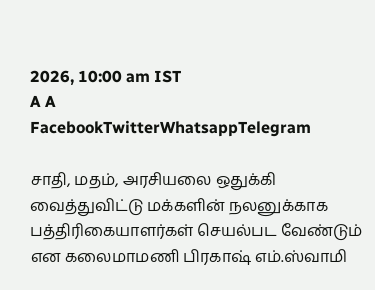2026, 10:00 am IST
A A
FacebookTwitterWhatsappTelegram

சாதி, மதம், அரசியலை ஒதுக்கி வைத்துவிட்டு மக்களின் நலனுக்காக பத்திரிகையாளர்கள் செயல்பட வேண்டும் என கலைமாமணி பிரகாஷ் எம்.ஸ்வாமி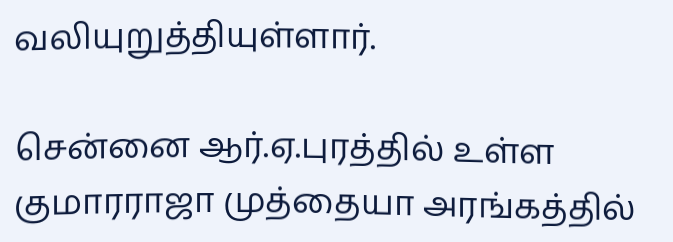வலியுறுத்தியுள்ளார்.

சென்னை ஆர்.ஏ.புரத்தில் உள்ள குமாரராஜா முத்தையா அரங்கத்தில்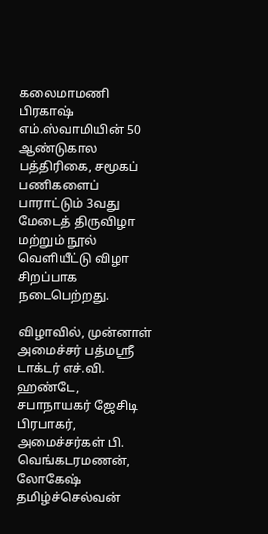கலைமாமணி பிரகாஷ் எம்.ஸ்வாமியின் 50 ஆண்டுகால பத்திரிகை, சமூகப் பணிகளைப் பாராட்டும் 3வது மேடைத் திருவிழா மற்றும் நூல் வெளியீட்டு விழா சிறப்பாக நடைபெற்றது.

விழாவில், முன்னாள் அமைச்சர் பத்மஸ்ரீ டாக்டர் எச்.வி. ஹண்டே, சபாநாயகர் ஜேசிடி பிரபாகர், அமைச்சர்கள் பி. வெங்கடரமணன், லோகேஷ் தமிழ்ச்செல்வன்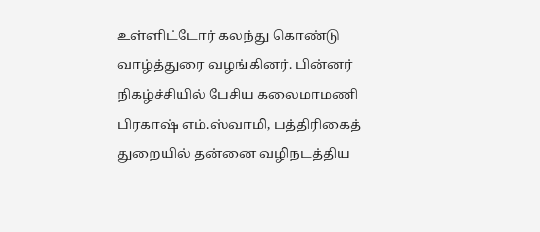உள்ளிட்டோர் கலந்து கொண்டு வாழ்த்துரை வழங்கினர். பின்னர் நிகழ்ச்சியில் பேசிய கலைமாமணி பிரகாஷ் எம்.ஸ்வாமி, பத்திரிகைத் துறையில் தன்னை வழிநடத்திய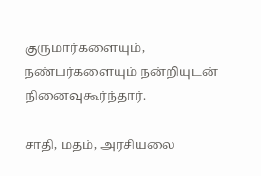குருமார்களையும், நண்பர்களையும் நன்றியுடன் நினைவுகூர்ந்தார்.

சாதி, மதம், அரசியலை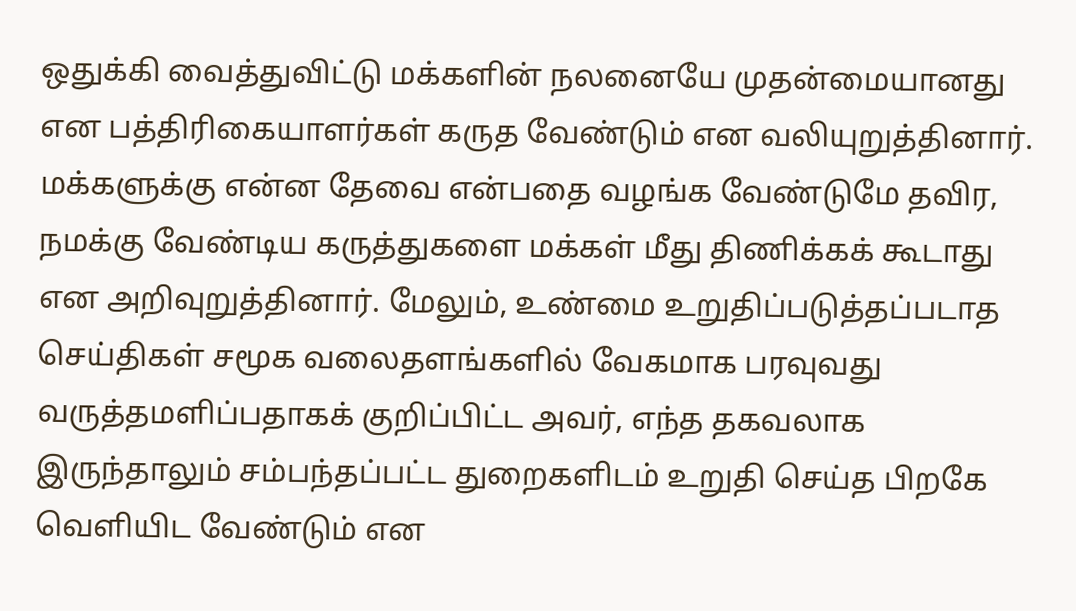ஒதுக்கி வைத்துவிட்டு மக்களின் நலனையே முதன்மையானது என பத்திரிகையாளர்கள் கருத வேண்டும் என வலியுறுத்தினார். மக்களுக்கு என்ன தேவை என்பதை வழங்க வேண்டுமே தவிர, நமக்கு வேண்டிய கருத்துகளை மக்கள் மீது திணிக்கக் கூடாது என அறிவுறுத்தினார். மேலும், உண்மை உறுதிப்படுத்தப்படாத செய்திகள் சமூக வலைதளங்களில் வேகமாக பரவுவது வருத்தமளிப்பதாகக் குறிப்பிட்ட அவர், எந்த தகவலாக இருந்தாலும் சம்பந்தப்பட்ட துறைகளிடம் உறுதி செய்த பிறகே வெளியிட வேண்டும் என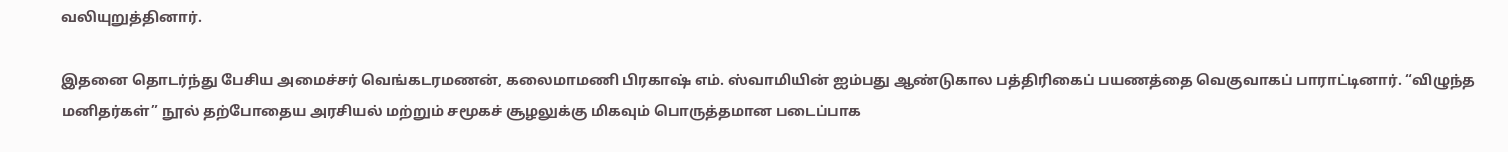வலியுறுத்தினார்.

இதனை தொடர்ந்து பேசிய அமைச்சர் வெங்கடரமணன், கலைமாமணி பிரகாஷ் எம். ஸ்வாமியின் ஐம்பது ஆண்டுகால பத்திரிகைப் பயணத்தை வெகுவாகப் பாராட்டினார். “விழுந்த மனிதர்கள்” நூல் தற்போதைய அரசியல் மற்றும் சமூகச் சூழலுக்கு மிகவும் பொருத்தமான படைப்பாக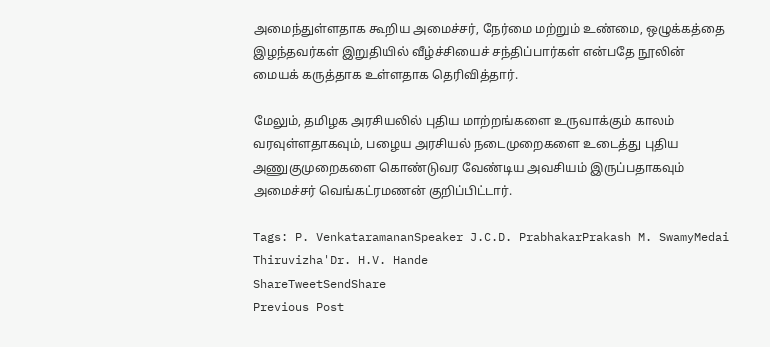அமைந்துள்ளதாக கூறிய அமைச்சர், நேர்மை மற்றும் உண்மை, ஒழுக்கத்தை இழந்தவர்கள் இறுதியில் வீழ்ச்சியைச் சந்திப்பார்கள் என்பதே நூலின் மையக் கருத்தாக உள்ளதாக தெரிவித்தார்.

மேலும், தமிழக அரசியலில் புதிய மாற்றங்களை உருவாக்கும் காலம் வரவுள்ளதாகவும், பழைய அரசியல் நடைமுறைகளை உடைத்து புதிய அணுகுமுறைகளை கொண்டுவர வேண்டிய அவசியம் இருப்பதாகவும் அமைச்சர் வெங்கட்ரமணன் குறிப்பிட்டார்.

Tags: P. VenkataramananSpeaker J.C.D. PrabhakarPrakash M. SwamyMedai Thiruvizha'Dr. H.V. Hande
ShareTweetSendShare
Previous Post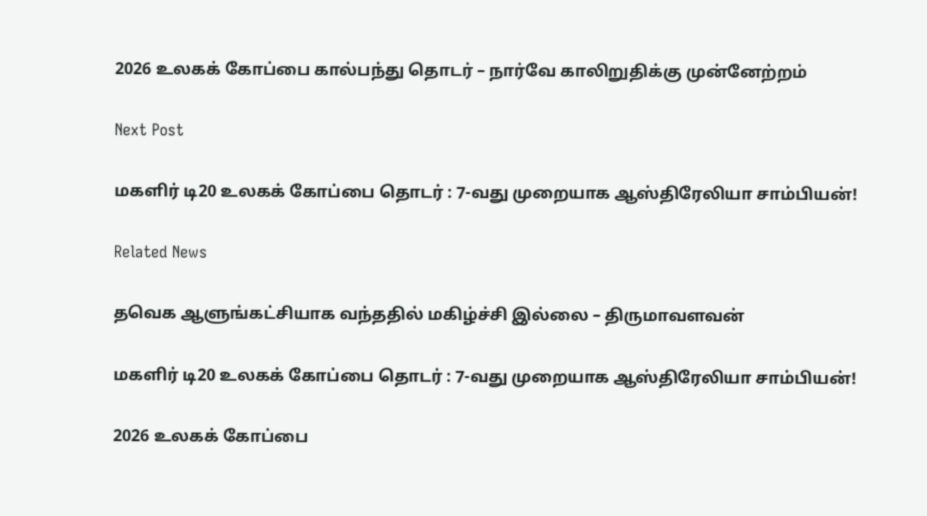2026 உலகக் கோப்பை கால்பந்து தொடர் – நார்வே காலிறுதிக்கு முன்னேற்றம்

Next Post

மகளிர் டி20 உலகக் கோப்பை தொடர் : 7-வது முறையாக ஆஸ்திரேலியா சாம்பியன்!

Related News

தவெக ஆளுங்கட்சியாக வந்ததில் மகிழ்ச்சி இல்லை – திருமாவளவன்

மகளிர் டி20 உலகக் கோப்பை தொடர் : 7-வது முறையாக ஆஸ்திரேலியா சாம்பியன்!

2026 உலகக் கோப்பை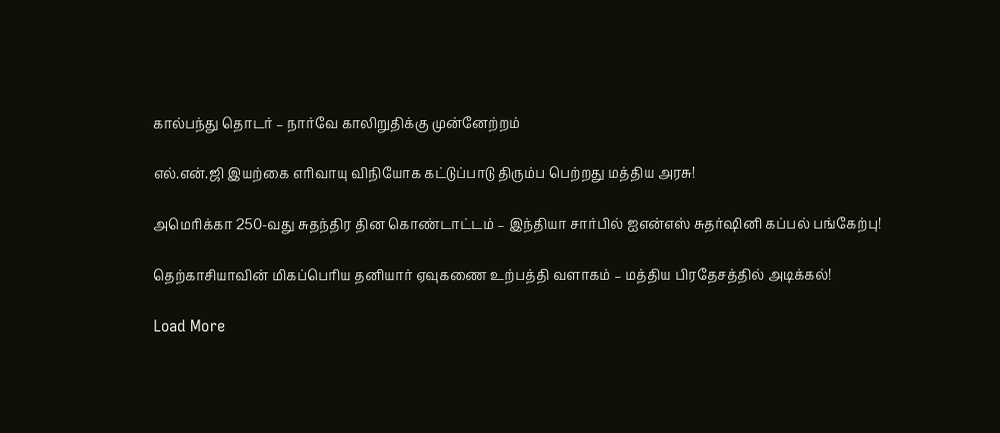கால்பந்து தொடர் – நார்வே காலிறுதிக்கு முன்னேற்றம்

எல்.என்.ஜி இயற்கை எரிவாயு விநியோக கட்டுப்பாடு திரும்ப பெற்றது மத்திய அரசு!

அமெரிக்கா 250-வது சுதந்திர தின கொண்டாட்டம் – இந்தியா சார்பில் ஐஎன்எஸ் சுதர்ஷினி கப்பல் பங்கேற்பு!

தெற்காசியாவின் மிகப்பெரிய தனியார் ஏவுகணை உற்பத்தி வளாகம் – மத்திய பிரதேசத்தில் அடிக்கல்!

Load More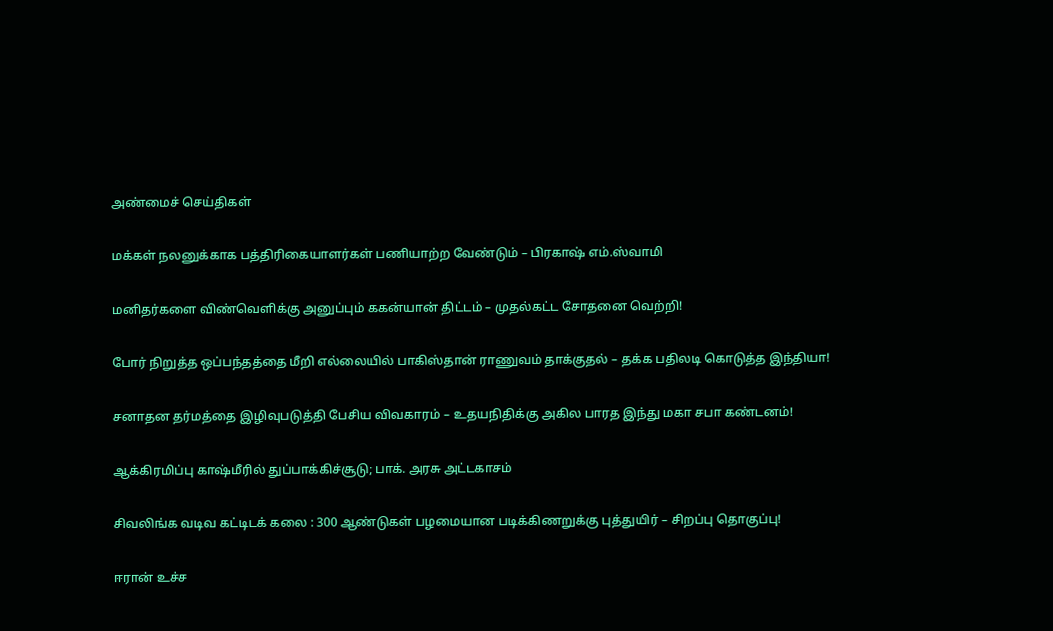அண்மைச் செய்திகள்

மக்கள் நலனுக்காக பத்திரிகையாளர்கள் பணியாற்ற வேண்டும் – பிரகாஷ் எம்.ஸ்வாமி

மனிதர்களை விண்வெளிக்கு அனுப்பும் ககன்யான் திட்டம் – முதல்கட்ட சோதனை வெற்றி!

போர் நிறுத்த ஒப்பந்தத்தை மீறி எல்லையில் பாகிஸ்தான் ராணுவம் தாக்குதல் – தக்க பதிலடி கொடுத்த இந்தியா!

சனாதன தர்மத்தை இழிவுபடுத்தி பேசிய விவகாரம் – உதயநிதிக்கு அகில பாரத இந்து மகா சபா கண்டனம்!

ஆக்கிரமிப்பு காஷ்மீரில் துப்பாக்கிச்சூடு; பாக். அரசு அட்டகாசம்

சிவலிங்க வடிவ கட்டிடக் கலை : 300 ஆண்டுகள் பழமையான படிக்கிணறுக்கு புத்துயிர் – சிறப்பு தொகுப்பு!

ஈரான் உச்ச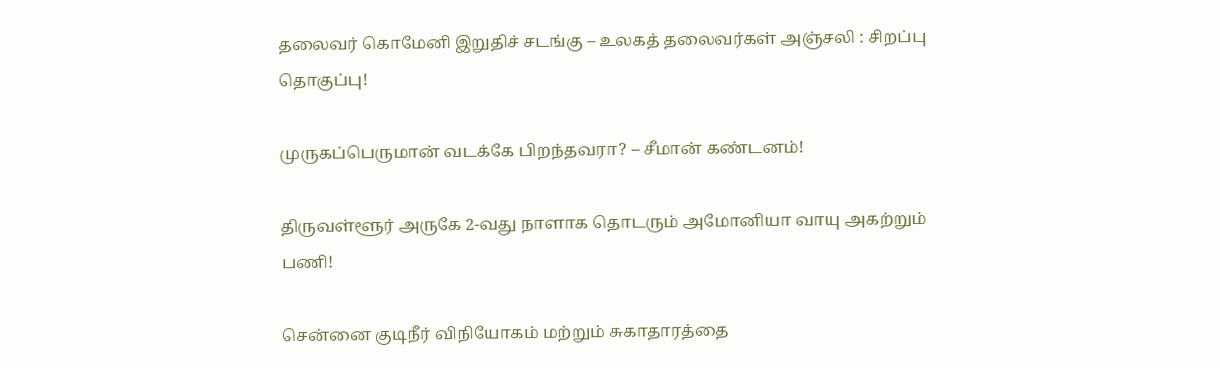தலைவர் கொமேனி இறுதிச் சடங்கு – உலகத் தலைவர்கள் அஞ்சலி : சிறப்பு தொகுப்பு!

முருகப்பெருமான் வடக்கே பிறந்தவரா? – சீமான் கண்டனம்!

திருவள்ளூர் அருகே 2-வது நாளாக தொடரும் அமோனியா வாயு அகற்றும் பணி!

சென்னை குடிநீர் விநியோகம் மற்றும் சுகாதாரத்தை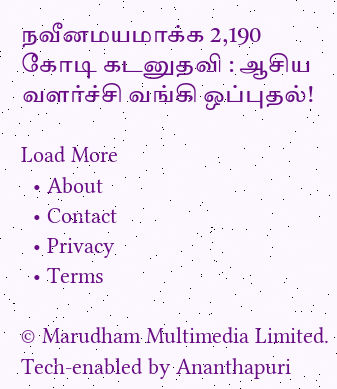நவீனமயமாக்க 2,190 கோடி கடனுதவி : ஆசிய வளர்ச்சி வங்கி ஒப்புதல்!

Load More
  • About
  • Contact
  • Privacy
  • Terms

© Marudham Multimedia Limited.
Tech-enabled by Ananthapuri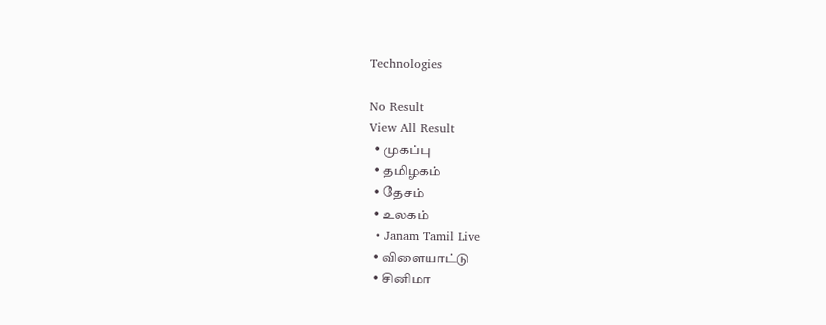Technologies

No Result
View All Result
  • முகப்பு
  • தமிழகம்
  • தேசம்
  • உலகம்
  • Janam Tamil Live
  • விளையாட்டு
  • சினிமா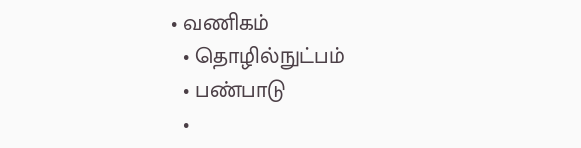• வணிகம்
  • தொழில்நுட்பம்
  • பண்பாடு
  •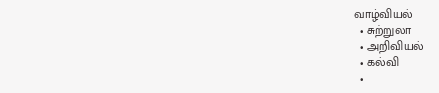வாழ்வியல்
  • சுற்றுலா
  • அறிவியல்
  • கல்வி
  •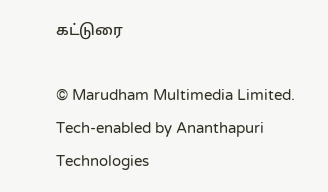கட்டுரை

© Marudham Multimedia Limited.
Tech-enabled by Ananthapuri Technologies